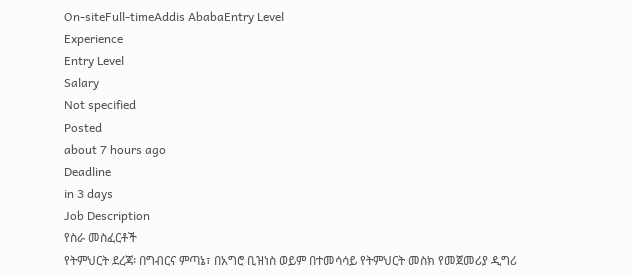On-siteFull-timeAddis AbabaEntry Level
Experience
Entry Level
Salary
Not specified
Posted
about 7 hours ago
Deadline
in 3 days
Job Description
የስራ መስፈርቶች
የትምህርት ደረጃ፡ በግብርና ምጣኔ፣ በአግሮ ቢዝነስ ወይም በተመሳሳይ የትምህርት መስክ የመጀመሪያ ዲግሪ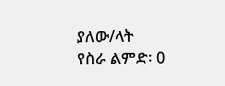ያለው/ላት
የስራ ልምድ፡ 0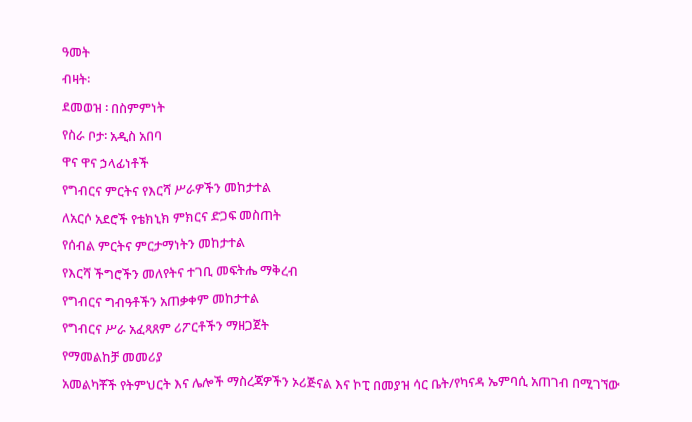ዓመት
ብዛት፡
ደመወዝ ፡ በስምምነት
የስራ ቦታ፡ አዲስ አበባ
ዋና ዋና ኃላፊነቶች
የግብርና ምርትና የእርሻ ሥራዎችን መከታተል
ለአርሶ አደሮች የቴክኒክ ምክርና ድጋፍ መስጠት
የሰብል ምርትና ምርታማነትን መከታተል
የእርሻ ችግሮችን መለየትና ተገቢ መፍትሔ ማቅረብ
የግብርና ግብዓቶችን አጠቃቀም መከታተል
የግብርና ሥራ አፈጻጸም ሪፖርቶችን ማዘጋጀት
የማመልከቻ መመሪያ
አመልካቾች የትምህርት እና ሌሎች ማስረጃዎችን ኦሪጅናል እና ኮፒ በመያዝ ሳር ቤት/የካናዳ ኤምባሲ አጠገብ በሚገኘው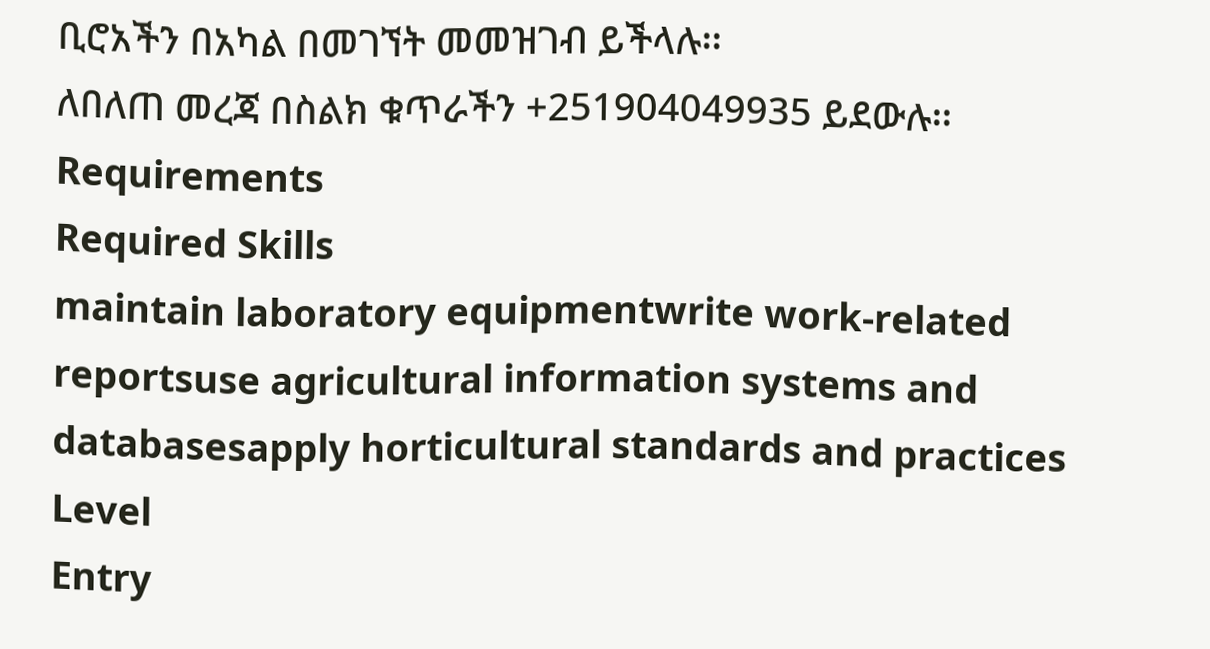ቢሮአችን በአካል በመገኘት መመዝገብ ይችላሉ፡፡
ለበለጠ መረጃ በስልክ ቁጥራችን +251904049935 ይደውሉ፡፡
Requirements
Required Skills
maintain laboratory equipmentwrite work-related reportsuse agricultural information systems and databasesapply horticultural standards and practices
Level
Entry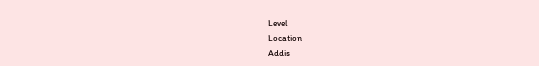Level
Location
Addis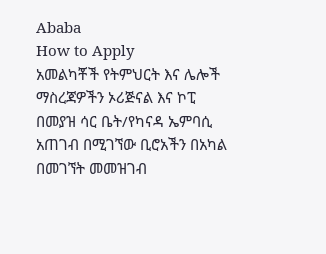Ababa
How to Apply
አመልካቾች የትምህርት እና ሌሎች ማስረጃዎችን ኦሪጅናል እና ኮፒ በመያዝ ሳር ቤት/የካናዳ ኤምባሲ አጠገብ በሚገኘው ቢሮአችን በአካል በመገኘት መመዝገብ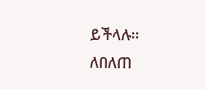ይችላሉ፡፡
ለበለጠ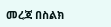መረጃ በስልክ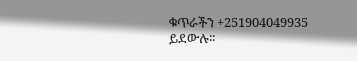ቁጥራችን +251904049935 ይደውሉ፡፡